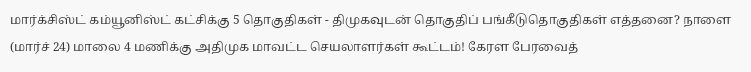மார்க்சிஸ்ட் கம்யூனிஸ்ட் கட்சிக்கு 5 தொகுதிகள் - திமுகவுடன் தொகுதிப் பங்கீடுதொகுதிகள் எத்தனை? நாளை (மார்ச் 24) மாலை 4 மணிக்கு அதிமுக மாவட்ட செயலாளர்கள் கூட்டம்! கேரள பேரவைத்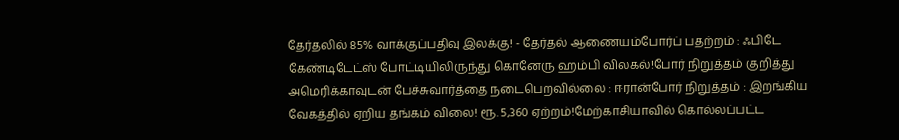தேர்தலில் 85% வாக்குப்பதிவு இலக்கு! - தேர்தல் ஆணையம்போர்ப் பதற்றம் : ஃபிடே கேண்டிடேட்ஸ் போட்டியிலிருந்து கொனேரு ஹம்பி விலகல்!போர் நிறுத்தம் குறித்து அமெரிக்காவுடன் பேச்சுவார்த்தை நடைபெறவில்லை : ஈரான்போர் நிறுத்தம் : இறங்கிய வேகத்தில் ஏறிய தங்கம் விலை! ரூ. 5,360 ஏற்றம்!மேற்காசியாவில் கொல்லப்பட்ட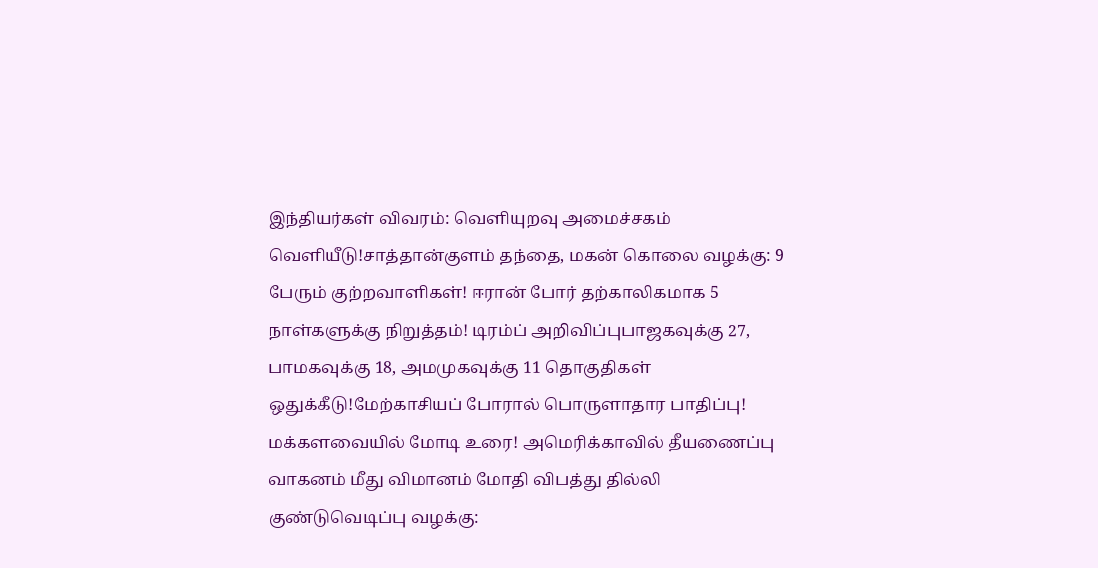இந்தியர்கள் விவரம்: வெளியுறவு அமைச்சகம் வெளியீடு!சாத்தான்குளம் தந்தை, மகன் கொலை வழக்கு: 9 பேரும் குற்றவாளிகள்! ஈரான் போர் தற்காலிகமாக 5 நாள்களுக்கு நிறுத்தம்! டிரம்ப் அறிவிப்புபாஜகவுக்கு 27, பாமகவுக்கு 18, அமமுகவுக்கு 11 தொகுதிகள் ஒதுக்கீடு!மேற்காசியப் போரால் பொருளாதார பாதிப்பு! மக்களவையில் மோடி உரை! அமெரிக்காவில் தீயணைப்பு வாகனம் மீது விமானம் மோதி விபத்து தில்லி குண்டுவெடிப்பு வழக்கு: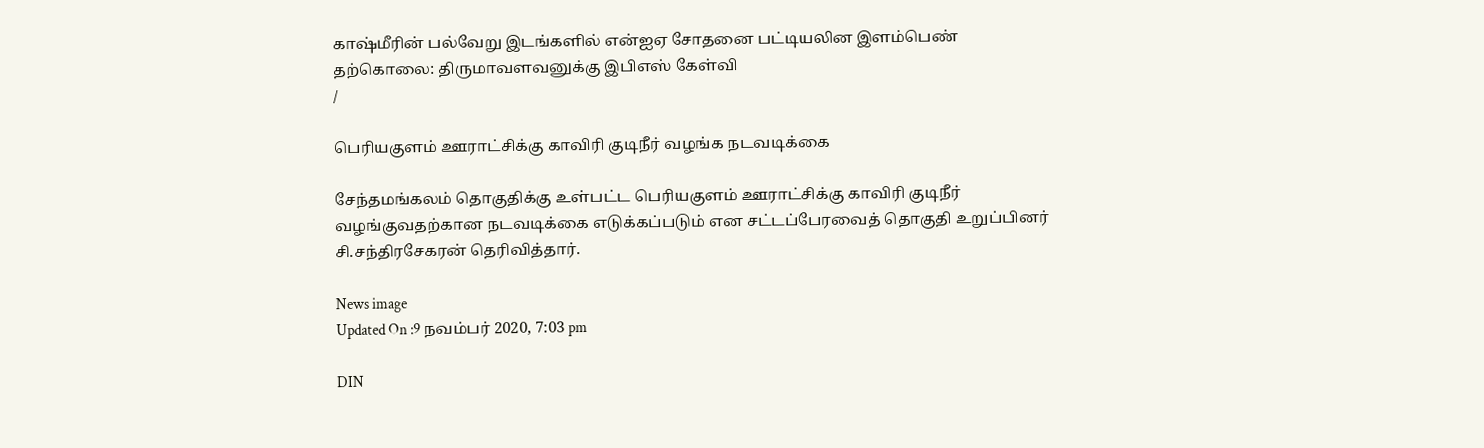காஷ்மீரின் பல்வேறு இடங்களில் என்ஐஏ சோதனை பட்டியலின இளம்பெண் தற்கொலை: திருமாவளவனுக்கு இபிஎஸ் கேள்வி
/

பெரியகுளம் ஊராட்சிக்கு காவிரி குடிநீர் வழங்க நடவடிக்கை

சேந்தமங்கலம் தொகுதிக்கு உள்பட்ட பெரியகுளம் ஊராட்சிக்கு காவிரி குடிநீர் வழங்குவதற்கான நடவடிக்கை எடுக்கப்படும் என சட்டப்பேரவைத் தொகுதி உறுப்பினர் சி.சந்திரசேகரன் தெரிவித்தார்.

News image
Updated On :9 நவம்பர் 2020, 7:03 pm

DIN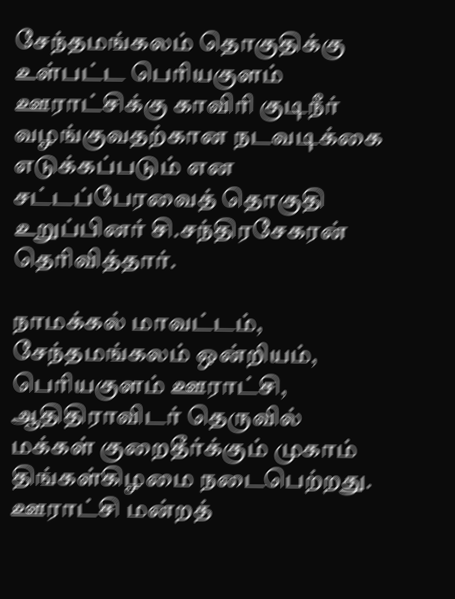சேந்தமங்கலம் தொகுதிக்கு உள்பட்ட பெரியகுளம் ஊராட்சிக்கு காவிரி குடிநீர் வழங்குவதற்கான நடவடிக்கை எடுக்கப்படும் என சட்டப்பேரவைத் தொகுதி உறுப்பினர் சி.சந்திரசேகரன் தெரிவித்தார்.

நாமக்கல் மாவட்டம், சேந்தமங்கலம் ஒன்றியம், பெரியகுளம் ஊராட்சி, ஆதிதிராவிடர் தெருவில் மக்கள் குறைதீர்க்கும் முகாம் திங்கள்கிழமை நடைபெற்றது. ஊராட்சி மன்றத்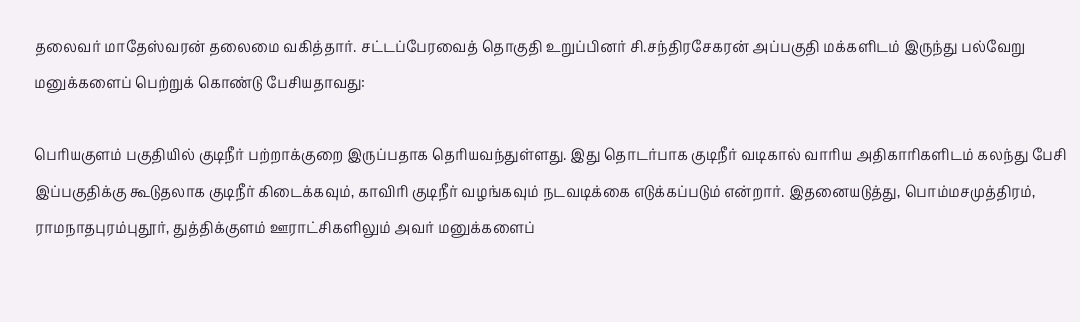தலைவர் மாதேஸ்வரன் தலைமை வகித்தார். சட்டப்பேரவைத் தொகுதி உறுப்பினர் சி.சந்திரசேகரன் அப்பகுதி மக்களிடம் இருந்து பல்வேறு மனுக்களைப் பெற்றுக் கொண்டு பேசியதாவது:

பெரியகுளம் பகுதியில் குடிநீர் பற்றாக்குறை இருப்பதாக தெரியவந்துள்ளது. இது தொடர்பாக குடிநீர் வடிகால் வாரிய அதிகாரிகளிடம் கலந்து பேசி இப்பகுதிக்கு கூடுதலாக குடிநீர் கிடைக்கவும், காவிரி குடிநீர் வழங்கவும் நடவடிக்கை எடுக்கப்படும் என்றார். இதனையடுத்து, பொம்மசமுத்திரம், ராமநாதபுரம்புதூர், துத்திக்குளம் ஊராட்சிகளிலும் அவர் மனுக்களைப்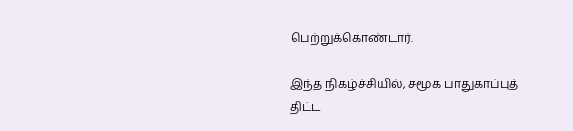பெற்றுக்கொண்டார்.

இந்த நிகழ்ச்சியில், சமூக பாதுகாப்புத் திட்ட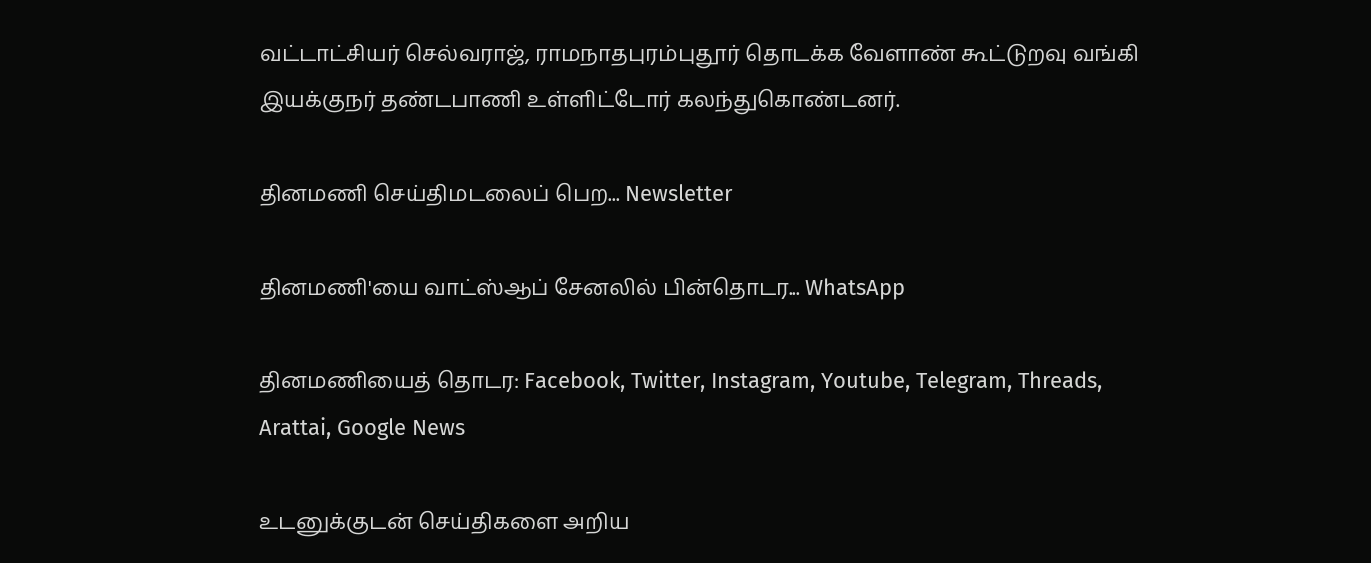வட்டாட்சியர் செல்வராஜ், ராமநாதபுரம்புதூர் தொடக்க வேளாண் கூட்டுறவு வங்கி இயக்குநர் தண்டபாணி உள்ளிட்டோர் கலந்துகொண்டனர்.

தினமணி செய்திமடலைப் பெற... Newsletter

தினமணி'யை வாட்ஸ்ஆப் சேனலில் பின்தொடர... WhatsApp

தினமணியைத் தொடர: Facebook, Twitter, Instagram, Youtube, Telegram, Threads, Arattai, Google News

உடனுக்குடன் செய்திகளை அறிய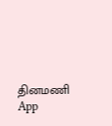தினமணி App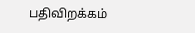பதிவிறக்கம்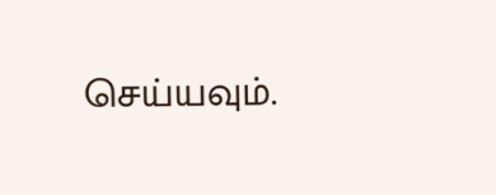செய்யவும்.